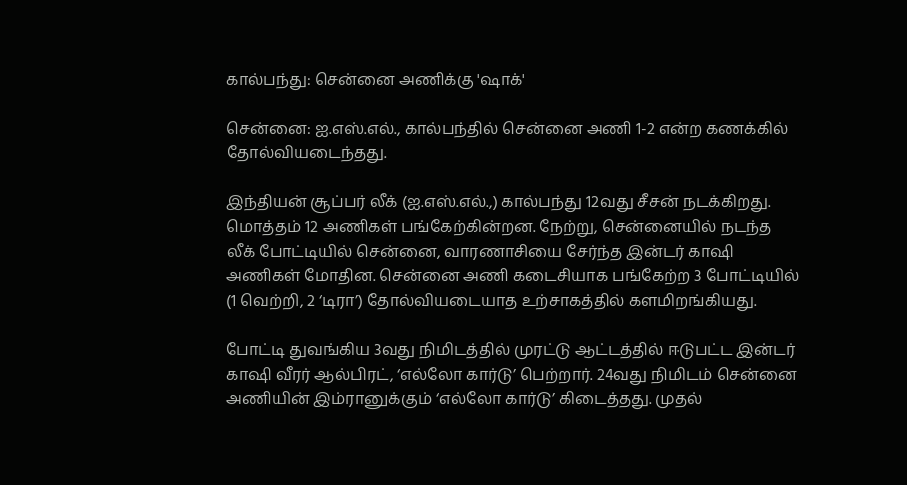கால்பந்து: சென்னை அணிக்கு 'ஷாக்'

சென்னை: ஐ.எஸ்.எல்., கால்பந்தில் சென்னை அணி 1-2 என்ற கணக்கில் தோல்வியடைந்தது.

இந்தியன் சூப்பர் லீக் (ஐ.எஸ்.எல்.,) கால்பந்து 12வது சீசன் நடக்கிறது. மொத்தம் 12 அணிகள் பங்கேற்கின்றன. நேற்று, சென்னையில் நடந்த லீக் போட்டியில் சென்னை, வாரணாசியை சேர்ந்த இன்டர் காஷி அணிகள் மோதின. சென்னை அணி கடைசியாக பங்கேற்ற 3 போட்டியில் (1 வெற்றி, 2 ‘டிரா’) தோல்வியடையாத உற்சாகத்தில் களமிறங்கியது.

போட்டி துவங்கிய 3வது நிமிடத்தில் முரட்டு ஆட்டத்தில் ஈடுபட்ட இன்டர் காஷி வீரர் ஆல்பிரட், ‘எல்லோ கார்டு’ பெற்றார். 24வது நிமிடம் சென்னை அணியின் இம்ரானுக்கும் ‘எல்லோ கார்டு’ கிடைத்தது. முதல்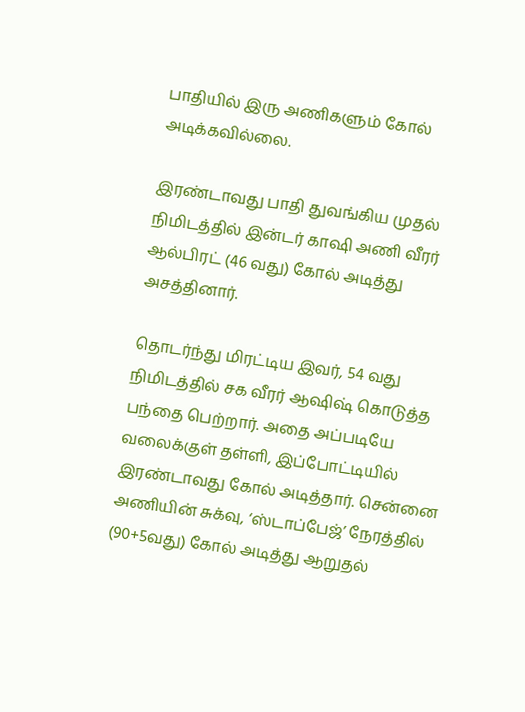பாதியில் இரு அணிகளும் கோல் அடிக்கவில்லை.

இரண்டாவது பாதி துவங்கிய முதல் நிமிடத்தில் இன்டர் காஷி அணி வீரர் ஆல்பிரட் (46 வது) கோல் அடித்து அசத்தினார்.

தொடர்ந்து மிரட்டிய இவர், 54 வது நிமிடத்தில் சக வீரர் ஆஷிஷ் கொடுத்த பந்தை பெற்றார். அதை அப்படியே வலைக்குள் தள்ளி, இப்போட்டியில் இரண்டாவது கோல் அடித்தார். சென்னை அணியின் சுக்வு, ‘ஸ்டாப்பேஜ்’ நேரத்தில் (90+5வது) கோல் அடித்து ஆறுதல்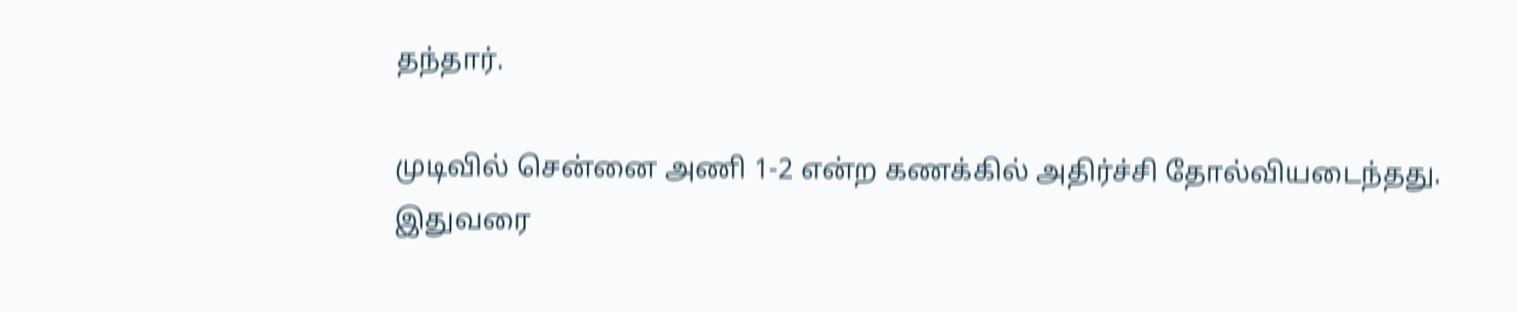தந்தார்.

முடிவில் சென்னை அணி 1-2 என்ற கணக்கில் அதிர்ச்சி தோல்வியடைந்தது. இதுவரை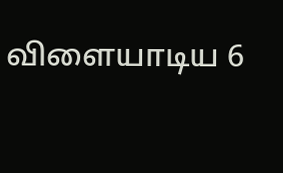விளையாடிய 6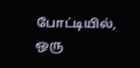போட்டியில், ஒரு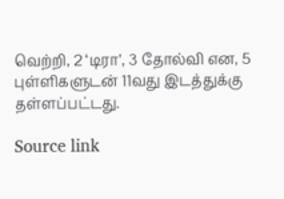வெற்றி, 2 ‘டிரா’, 3 தோல்வி என, 5 புள்ளிகளுடன் 11வது இடத்துக்கு தள்ளப்பட்டது.

Source link